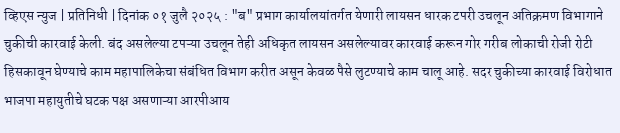व्हिएस न्युज | प्रतिनिधी | दिनांक ०१ जुलै २०२५ : "ब" प्रभाग कार्यालयांतर्गत येणारी लायसन धारक टपरी उचलून अतिक्रमण विभागाने चुकीची कारवाई केली. बंद असलेल्या टपऱ्या उचलून तेही अधिकृत लायसन असलेल्यावर कारवाई करून गोर गरीब लोकाची रोजी रोटी हिसकावून घेण्याचे काम महापालिकेचा संबंधित विभाग करीत असून केवळ पैसे लुटण्याचे काम चालू आहे. सदर चुकीच्या कारवाई विरोधात भाजपा महायुतीचे घटक पक्ष असणाऱ्या आरपीआय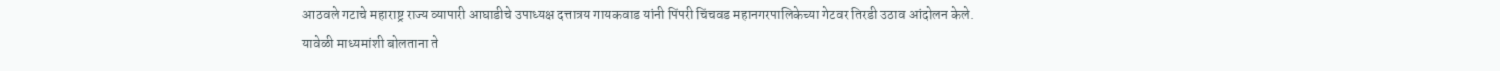आठवले गटाचे महाराष्ट्र राज्य व्यापारी आघाडीचे उपाध्यक्ष दत्तात्रय गायकवाड यांनी पिंपरी चिंचवड महानगरपालिकेच्या गेटवर तिरडी उठाव आंदोलन केले.
यावेळी माध्यमांशी बोलताना ते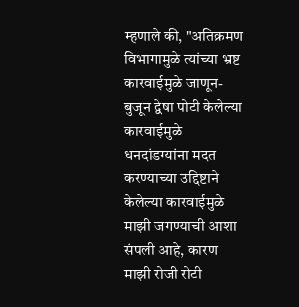म्हणाले की, "अतिक्रमण विभागामुळे त्यांच्या भ्रष्ट कारवाईमुळे जाणून-बुजून द्वेषा पोटी केलेल्या कारवाईमुळे धनदांडग्यांना मदत करण्याच्या उद्दिष्टाने केलेल्या कारवाईमुळे माझी जगण्याची आशा संपली आहे, कारण माझी रोजी रोटी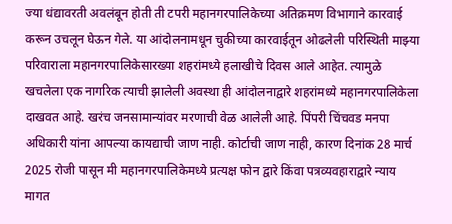ज्या धंद्यावरती अवलंबून होती ती टपरी महानगरपालिकेच्या अतिक्रमण विभागाने कारवाई करून उचलून घेऊन गेले. या आंदोलनामधून चुकीच्या कारवाईतून ओढलेली परिस्थिती माझ्या परिवाराला महानगरपालिकेसारख्या शहरांमध्ये हलाखीचे दिवस आले आहेत. त्यामुळे खचलेला एक नागरिक त्याची झालेली अवस्था ही आंदोलनाद्वारे शहरांमध्ये महानगरपालिकेला दाखवत आहे. खरंच जनसामान्यांवर मरणाची वेळ आलेली आहे. पिंपरी चिंचवड मनपा अधिकारी यांना आपल्या कायद्याची जाण नाही. कोर्टाची जाण नाही, कारण दिनांक 28 मार्च 2025 रोजी पासून मी महानगरपालिकेमध्ये प्रत्यक्ष फोन द्वारे किंवा पत्रव्यवहाराद्वारे न्याय मागत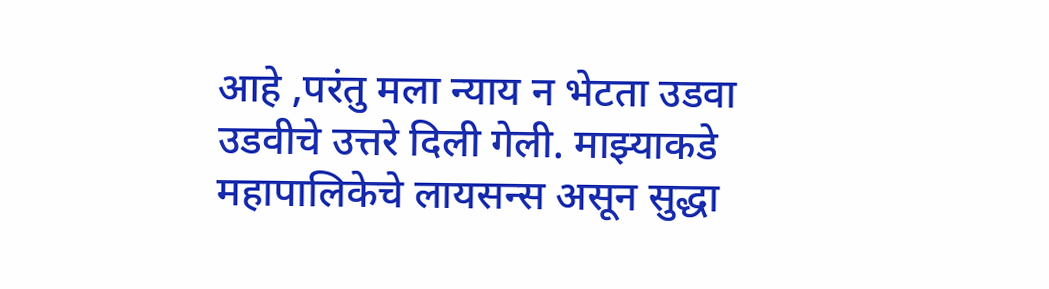आहे ,परंतु मला न्याय न भेटता उडवा उडवीचे उत्तरे दिली गेली. माझ्याकडे महापालिकेचे लायसन्स असून सुद्धा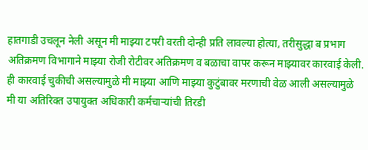हातगाडी उचलून नेली असून मी माझ्या टपरी वरती दोन्ही प्रति लावल्या होत्या, तरीसुद्धा ब प्रभाग अतिक्रमण विभागाने माझ्या रोजी रोटीवर अतिक्रमण व बळाचा वापर करून माझ्यावर कारवाई केली. ही कारवाई चुकीची असल्यामुळे मी माझ्या आणि माझ्या कुटुंबावर मरणाची वेळ आली असल्यामुळे मी या अतिरिक्त उपायुक्त अधिकारी कर्मचाऱ्यांची तिरडी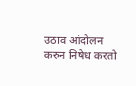उठाव आंदोलन करुन निषेध करतो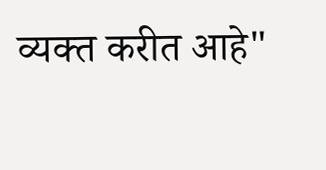व्यक्त करीत आहे"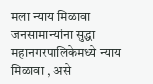मला न्याय मिळावा जनसामान्यांना सुद्धा महानगरपालिकेमध्ये न्याय मिळावा , असे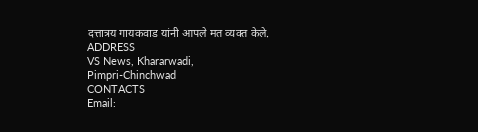दत्तात्रय गायकवाड यांनी आपले मत व्यक्त केले.
ADDRESS
VS News, Khararwadi,
Pimpri-Chinchwad
CONTACTS
Email: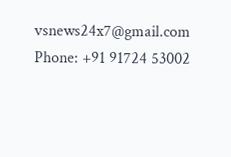vsnews24x7@gmail.com
Phone: +91 91724 53002